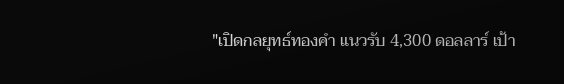"เปิดกลยุทธ์ทองคำ แนวรับ 4,300 ดอลลาร์ เป้า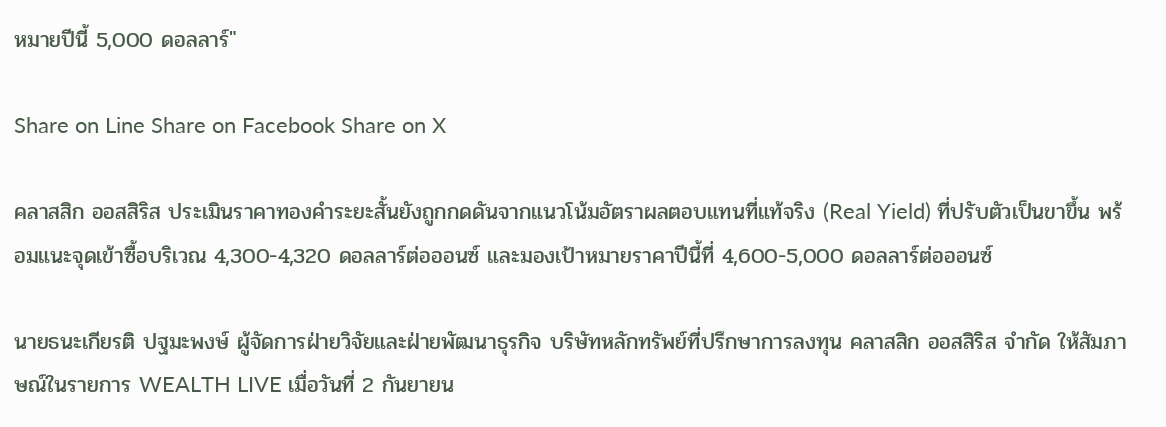หมายปีนี้ 5,000 ดอลลาร์"

Share on Line Share on Facebook Share on X

คลาสสิก ออสสิริส ประเมินราคาทองคำระยะสั้นยังถูกกดดันจากแนวโน้มอัตราผลตอบแทนที่แท้จริง (Real Yield) ที่ปรับตัวเป็นขาขึ้น พร้อมแนะจุดเข้าซื้อบริเวณ 4,300-4,320 ดอลลาร์ต่อออนซ์ และมองเป้าหมายราคาปีนี้ที่ 4,600-5,000 ดอลลาร์ต่อออนซ์

นายธนะเกียรติ ปฐมะพงษ์ ผู้จัดการฝ่ายวิจัยและฝ่ายพัฒนาธุรกิจ บริษัทหลักทรัพย์ที่ปรึกษาการลงทุน คลาสสิก ออสสิริส จำกัด ให้สัมภาษณ์ในรายการ WEALTH LIVE เมื่อวันที่ 2 กันยายน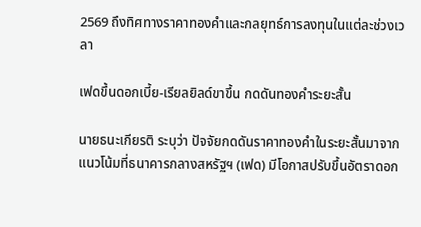2569 ถึงทิศทางราคาทองคำและกลยุทธ์การลงทุนในแต่ละช่วงเวลา

เฟดขึ้นดอกเบี้ย-เรียลยิลด์ขาขึ้น กดดันทองคำระยะสั้น

นายธนะเกียรติ ระบุว่า ปัจจัยกดดันราคาทองคำในระยะสั้นมาจากแนวโน้มที่ธนาคารกลางสหรัฐฯ (เฟด) มีโอกาสปรับขึ้นอัตราดอก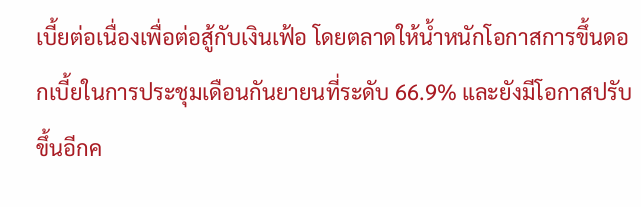เบี้ยต่อเนื่องเพื่อต่อสู้กับเงินเฟ้อ โดยตลาดให้น้ำหนักโอกาสการขึ้นดอกเบี้ยในการประชุมเดือนกันยายนที่ระดับ 66.9% และยังมีโอกาสปรับขึ้นอีกค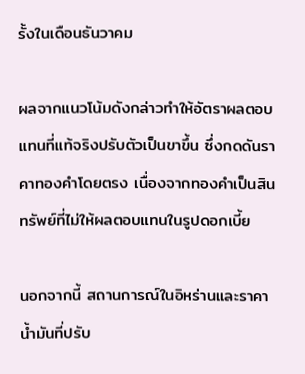รั้งในเดือนธันวาคม

ผลจากแนวโน้มดังกล่าวทำให้อัตราผลตอบแทนที่แท้จริงปรับตัวเป็นขาขึ้น ซึ่งกดดันราคาทองคำโดยตรง เนื่องจากทองคำเป็นสินทรัพย์ที่ไม่ให้ผลตอบแทนในรูปดอกเบี้ย

นอกจากนี้ สถานการณ์ในอิหร่านและราคาน้ำมันที่ปรับ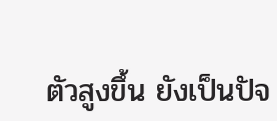ตัวสูงขึ้น ยังเป็นปัจ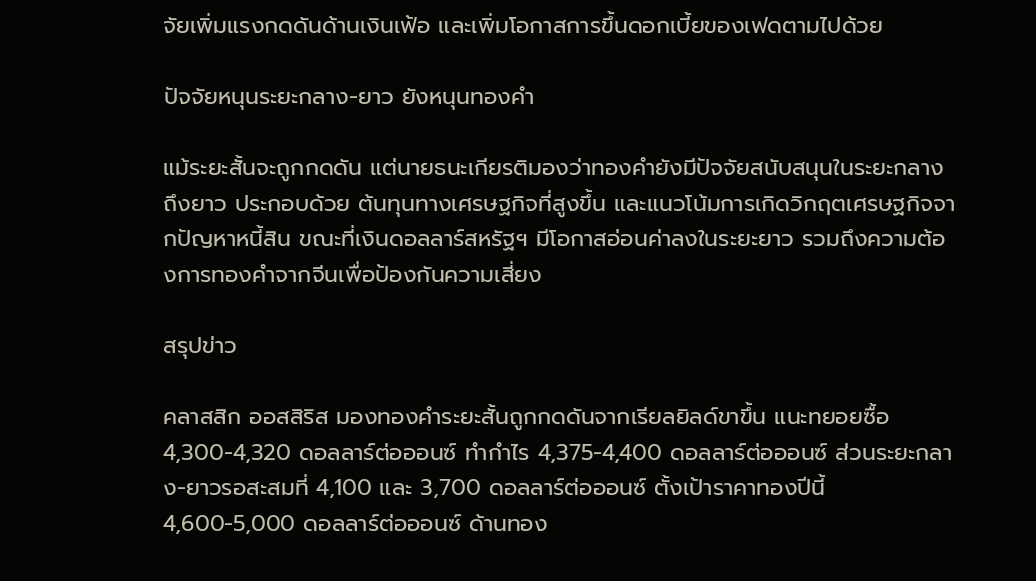จัยเพิ่มแรงกดดันด้านเงินเฟ้อ และเพิ่มโอกาสการขึ้นดอกเบี้ยของเฟดตามไปด้วย

ปัจจัยหนุนระยะกลาง-ยาว ยังหนุนทองคำ

แม้ระยะสั้นจะถูกกดดัน แต่นายธนะเกียรติมองว่าทองคำยังมีปัจจัยสนับสนุนในระยะกลางถึงยาว ประกอบด้วย ต้นทุนทางเศรษฐกิจที่สูงขึ้น และแนวโน้มการเกิดวิกฤตเศรษฐกิจจากปัญหาหนี้สิน ขณะที่เงินดอลลาร์สหรัฐฯ มีโอกาสอ่อนค่าลงในระยะยาว รวมถึงความต้องการทองคำจากจีนเพื่อป้องกันความเสี่ยง

สรุปข่าว

คลาสสิก ออสสิริส มองทองคำระยะสั้นถูกกดดันจากเรียลยิลด์ขาขึ้น แนะทยอยซื้อ 4,300-4,320 ดอลลาร์ต่อออนซ์ ทำกำไร 4,375-4,400 ดอลลาร์ต่อออนซ์ ส่วนระยะกลาง-ยาวรอสะสมที่ 4,100 และ 3,700 ดอลลาร์ต่อออนซ์ ตั้งเป้าราคาทองปีนี้ 4,600-5,000 ดอลลาร์ต่อออนซ์ ด้านทอง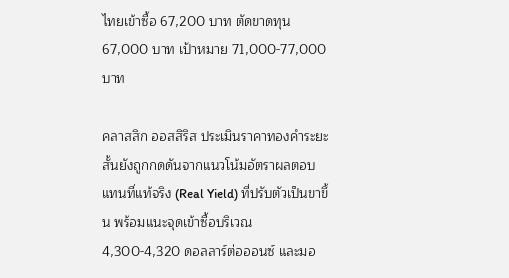ไทยเข้าซื้อ 67,200 บาท ตัดขาดทุน 67,000 บาท เป้าหมาย 71,000-77,000 บาท

คลาสสิก ออสสิริส ประเมินราคาทองคำระยะสั้นยังถูกกดดันจากแนวโน้มอัตราผลตอบแทนที่แท้จริง (Real Yield) ที่ปรับตัวเป็นขาขึ้น พร้อมแนะจุดเข้าซื้อบริเวณ 4,300-4,320 ดอลลาร์ต่อออนซ์ และมอ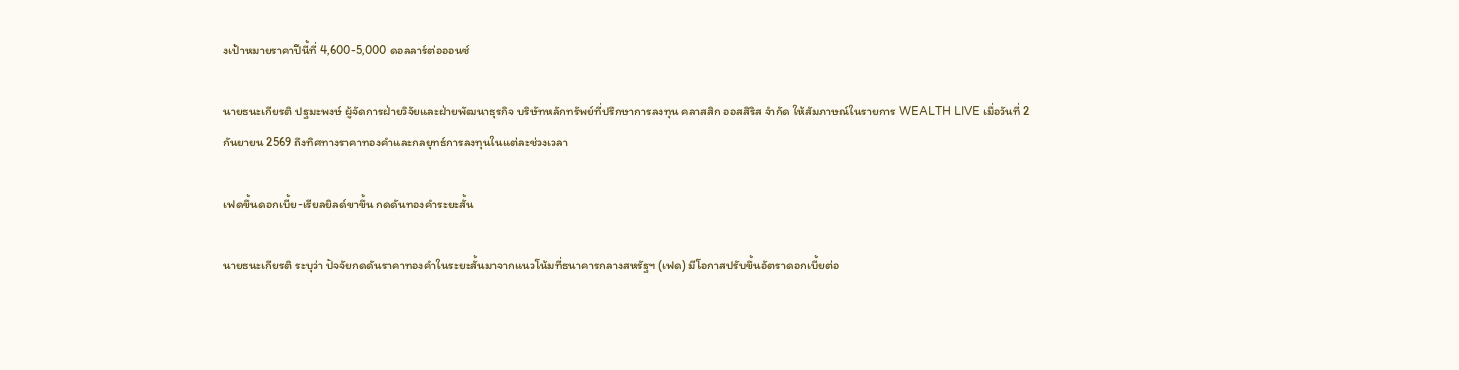งเป้าหมายราคาปีนี้ที่ 4,600-5,000 ดอลลาร์ต่อออนซ์

นายธนะเกียรติ ปฐมะพงษ์ ผู้จัดการฝ่ายวิจัยและฝ่ายพัฒนาธุรกิจ บริษัทหลักทรัพย์ที่ปรึกษาการลงทุน คลาสสิก ออสสิริส จำกัด ให้สัมภาษณ์ในรายการ WEALTH LIVE เมื่อวันที่ 2 กันยายน 2569 ถึงทิศทางราคาทองคำและกลยุทธ์การลงทุนในแต่ละช่วงเวลา

เฟดขึ้นดอกเบี้ย-เรียลยิลด์ขาขึ้น กดดันทองคำระยะสั้น

นายธนะเกียรติ ระบุว่า ปัจจัยกดดันราคาทองคำในระยะสั้นมาจากแนวโน้มที่ธนาคารกลางสหรัฐฯ (เฟด) มีโอกาสปรับขึ้นอัตราดอกเบี้ยต่อ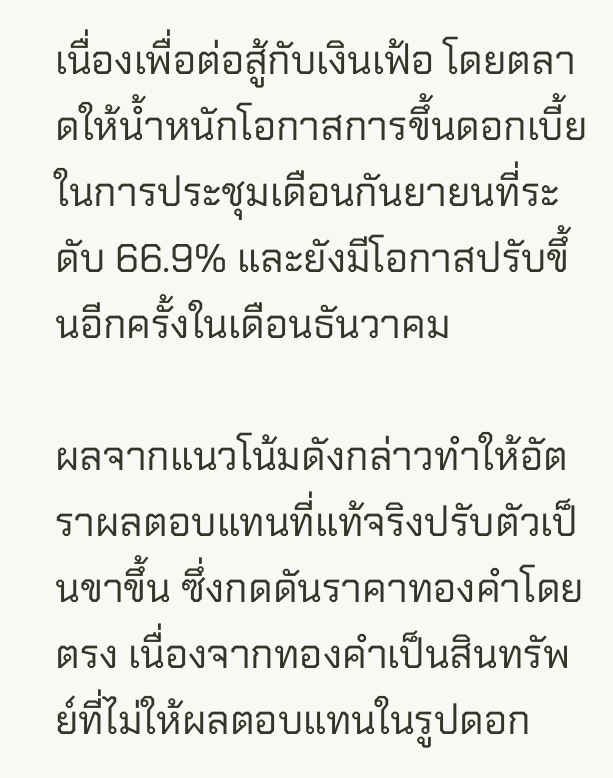เนื่องเพื่อต่อสู้กับเงินเฟ้อ โดยตลาดให้น้ำหนักโอกาสการขึ้นดอกเบี้ยในการประชุมเดือนกันยายนที่ระดับ 66.9% และยังมีโอกาสปรับขึ้นอีกครั้งในเดือนธันวาคม

ผลจากแนวโน้มดังกล่าวทำให้อัตราผลตอบแทนที่แท้จริงปรับตัวเป็นขาขึ้น ซึ่งกดดันราคาทองคำโดยตรง เนื่องจากทองคำเป็นสินทรัพย์ที่ไม่ให้ผลตอบแทนในรูปดอก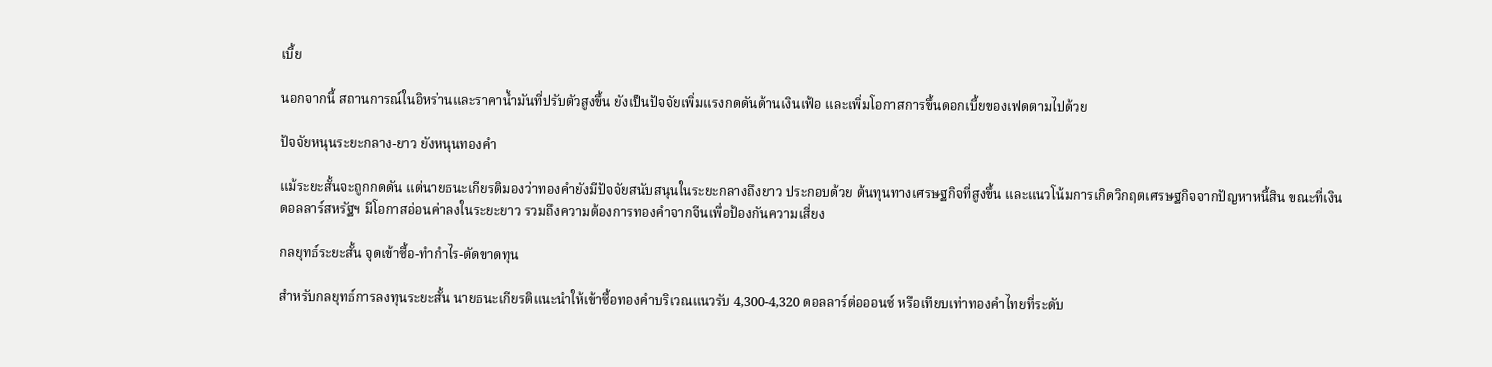เบี้ย

นอกจากนี้ สถานการณ์ในอิหร่านและราคาน้ำมันที่ปรับตัวสูงขึ้น ยังเป็นปัจจัยเพิ่มแรงกดดันด้านเงินเฟ้อ และเพิ่มโอกาสการขึ้นดอกเบี้ยของเฟดตามไปด้วย

ปัจจัยหนุนระยะกลาง-ยาว ยังหนุนทองคำ

แม้ระยะสั้นจะถูกกดดัน แต่นายธนะเกียรติมองว่าทองคำยังมีปัจจัยสนับสนุนในระยะกลางถึงยาว ประกอบด้วย ต้นทุนทางเศรษฐกิจที่สูงขึ้น และแนวโน้มการเกิดวิกฤตเศรษฐกิจจากปัญหาหนี้สิน ขณะที่เงินดอลลาร์สหรัฐฯ มีโอกาสอ่อนค่าลงในระยะยาว รวมถึงความต้องการทองคำจากจีนเพื่อป้องกันความเสี่ยง

กลยุทธ์ระยะสั้น จุดเข้าซื้อ-ทำกำไร-ตัดขาดทุน

สำหรับกลยุทธ์การลงทุนระยะสั้น นายธนะเกียรติแนะนำให้เข้าซื้อทองคำบริเวณแนวรับ 4,300-4,320 ดอลลาร์ต่อออนซ์ หรือเทียบเท่าทองคำไทยที่ระดับ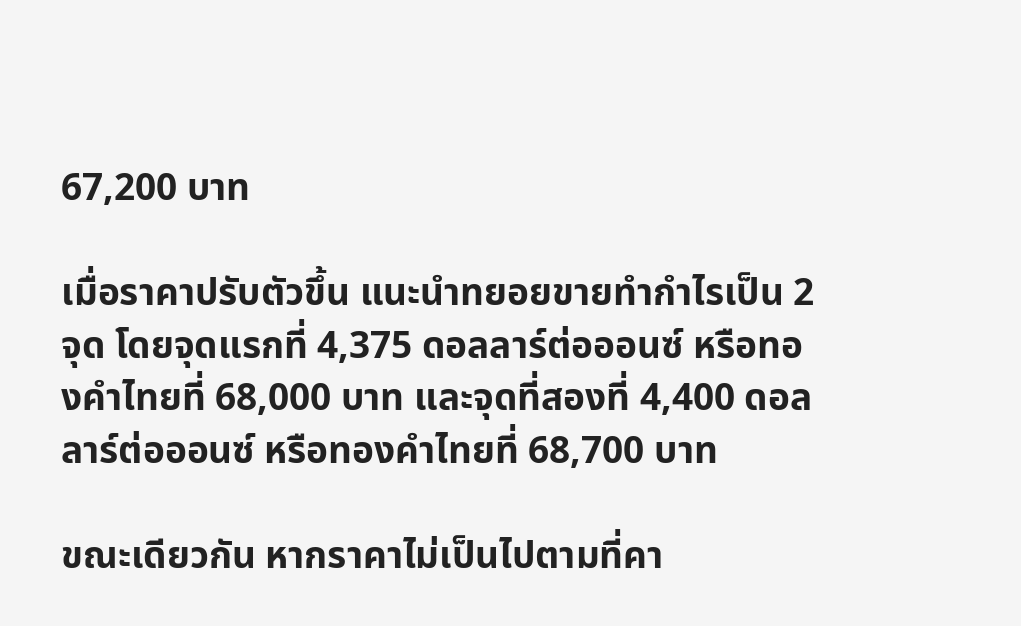67,200 บาท

เมื่อราคาปรับตัวขึ้น แนะนำทยอยขายทำกำไรเป็น 2 จุด โดยจุดแรกที่ 4,375 ดอลลาร์ต่อออนซ์ หรือทองคำไทยที่ 68,000 บาท และจุดที่สองที่ 4,400 ดอลลาร์ต่อออนซ์ หรือทองคำไทยที่ 68,700 บาท

ขณะเดียวกัน หากราคาไม่เป็นไปตามที่คา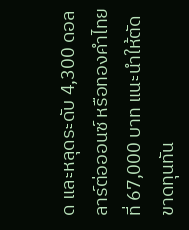ด และหลุดระดับ 4,300 ดอลลาร์ต่อออนซ์ หรือทองคำไทยที่ 67,000 บาท แนะนำให้ตัดขาดทุนทัน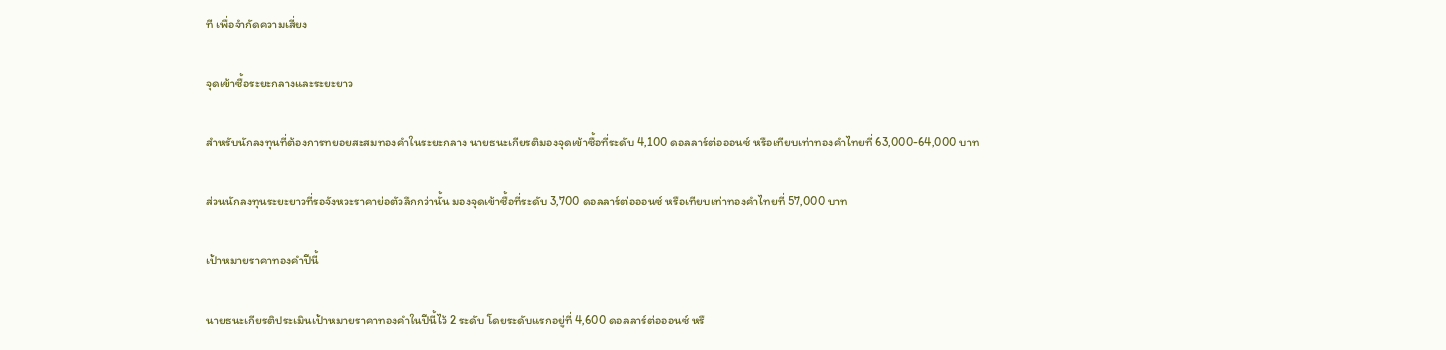ที เพื่อจำกัดความเสี่ยง

จุดเข้าซื้อระยะกลางและระยะยาว

สำหรับนักลงทุนที่ต้องการทยอยสะสมทองคำในระยะกลาง นายธนะเกียรติมองจุดเข้าซื้อที่ระดับ 4,100 ดอลลาร์ต่อออนซ์ หรือเทียบเท่าทองคำไทยที่ 63,000-64,000 บาท

ส่วนนักลงทุนระยะยาวที่รอจังหวะราคาย่อตัวลึกกว่านั้น มองจุดเข้าซื้อที่ระดับ 3,700 ดอลลาร์ต่อออนซ์ หรือเทียบเท่าทองคำไทยที่ 57,000 บาท

เป้าหมายราคาทองคำปีนี้

นายธนะเกียรติประเมินเป้าหมายราคาทองคำในปีนี้ไว้ 2 ระดับ โดยระดับแรกอยู่ที่ 4,600 ดอลลาร์ต่อออนซ์ หรื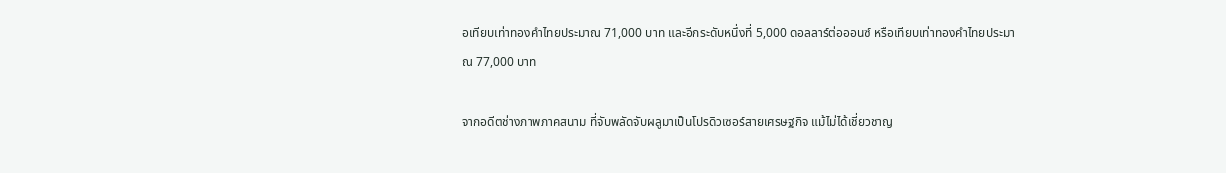อเทียบเท่าทองคำไทยประมาณ 71,000 บาท และอีกระดับหนึ่งที่ 5,000 ดอลลาร์ต่อออนซ์ หรือเทียบเท่าทองคำไทยประมาณ 77,000 บาท

จากอดีตช่างภาพภาคสนาม ที่จับพลัดจับผลูมาเป็นโปรดิวเซอร์สายเศรษฐกิจ แม้ไม่ได้เชี่ยวชาญ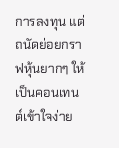การลงทุน แต่ถนัดย่อยกราฟหุ้นยากๆ ให้เป็นคอนเทนต์เข้าใจง่าย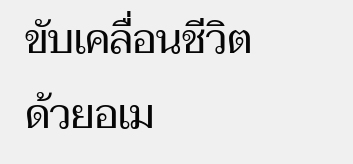ขับเคลื่อนชีวิตด้วยอเม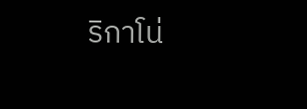ริกาโน่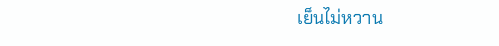เย็นไม่หวาน